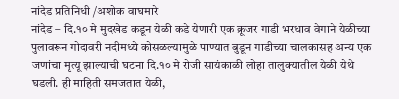नांदेड प्रतिनिधी /अशोक वाघमारे
नांदेड – दि.१० मे मुदखेड कडून येळी कडे येणारी एक क्रूजर गाडी भरधाव वेगाने येळीच्या पुलावरून गोदावरी नदीमध्ये कोसळल्यामुळे पाण्यात बुडून गाडीच्या चालकासह अन्य एक जणांचा मृत्यू झाल्याची घटना दि.१० मे रोजी सायंकाळी लोहा तालुक्यातील येळी येथे घडली. ही माहिती समजतात येळी,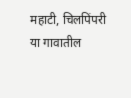महाटी, चिलपिंपरी या गावातील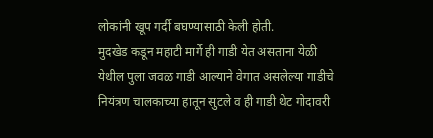लोकांनी खूप गर्दी बघण्यासाठी केली होती.
मुदखेड कडून महाटी मार्गे ही गाडी येत असताना येळी येथील पुला जवळ गाडी आल्याने वेगात असलेल्या गाडीचे नियंत्रण चालकाच्या हातून सुटले व ही गाडी थेट गोदावरी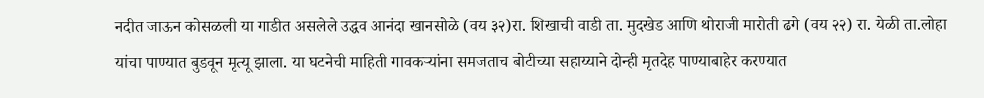नदीत जाऊन कोसळली या गाडीत असलेले उद्धव आनंदा खानसोळे (वय ३२)रा. शिखाची वाडी ता. मुदखेड आणि थोराजी मारोती ढगे (वय २२) रा. येळी ता.लोहा यांचा पाण्यात बुडवून मृत्यू झाला. या घटनेची माहिती गावकऱ्यांना समजताच बोटीच्या सहाय्याने दोन्ही मृतदेह पाण्याबाहेर करण्यात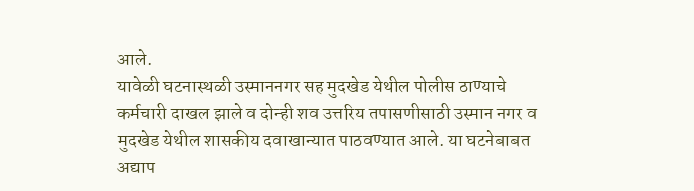आले.
यावेळी घटनास्थळी उस्माननगर सह मुदखेड येथील पोलीस ठाण्याचे कर्मचारी दाखल झाले व दोन्ही शव उत्तरिय तपासणीसाठी उस्मान नगर व मुदखेड येथील शासकीय दवाखान्यात पाठवण्यात आले. या घटनेबाबत अद्याप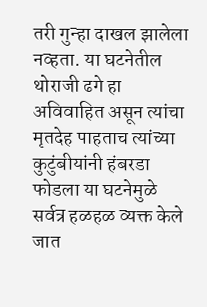तरी गुन्हा दाखल झालेला नव्हता. या घटनेतील थोराजी ढगे हा अविवाहित असून त्यांचा मृतदेह पाहताच त्यांच्या कुटुंबीयांनी हंबरडा फोडला या घटनेमुळे सर्वत्र हळहळ व्यक्त केले जात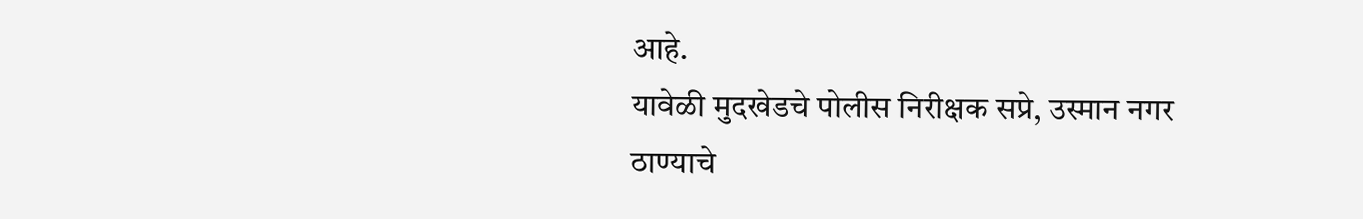आहे.
यावेळी मुदखेडचे पोलीस निरीक्षक सप्रे, उस्मान नगर ठाण्याचे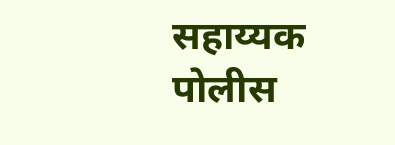सहाय्यक पोलीस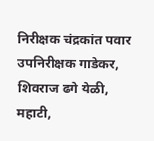निरीक्षक चंद्रकांत पवार उपनिरीक्षक गाडेकर, शिवराज ढगे येळी, महाटी,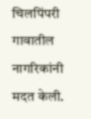चिलपिंपरी गावातील नागरिकांनी मदत केली.